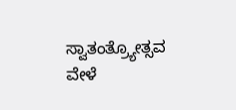ಸ್ವಾತಂತ್ರ್ಯೋತ್ಸವ ವೇಳೆ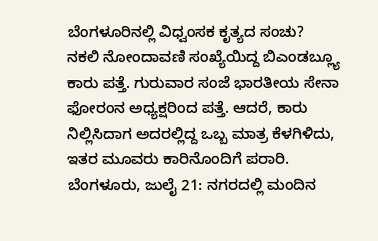ಬೆಂಗಳೂರಿನಲ್ಲಿ ವಿಧ್ವಂಸಕ ಕೃತ್ಯದ ಸಂಚು?
ನಕಲಿ ನೋಂದಾವಣಿ ಸಂಖ್ಯೆಯಿದ್ದ ಬಿಎಂಡಬ್ಲ್ಯೂ ಕಾರು ಪತ್ತೆ. ಗುರುವಾರ ಸಂಜೆ ಭಾರತೀಯ ಸೇನಾ ಫೋರಂನ ಅಧ್ಯಕ್ಷರಿಂದ ಪತ್ತೆ. ಆದರೆ, ಕಾರು ನಿಲ್ಲಿಸಿದಾಗ ಅದರಲ್ಲಿದ್ದ ಒಬ್ಬ ಮಾತ್ರ ಕೆಳಗಿಳಿದು, ಇತರ ಮೂವರು ಕಾರಿನೊಂದಿಗೆ ಪರಾರಿ.
ಬೆಂಗಳೂರು, ಜುಲೈ 21: ನಗರದಲ್ಲಿ ಮಂದಿನ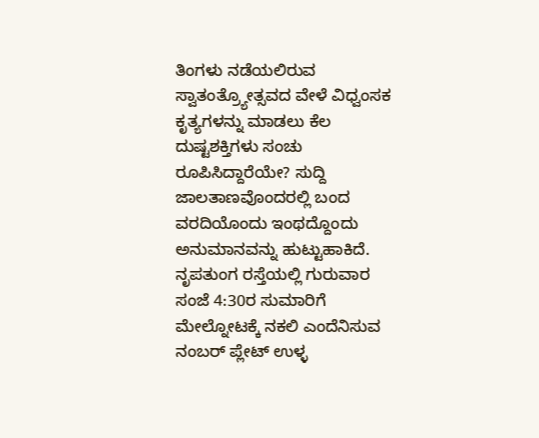ತಿಂಗಳು ನಡೆಯಲಿರುವ ಸ್ವಾತಂತ್ರ್ಯೋತ್ಸವದ ವೇಳೆ ವಿಧ್ವಂಸಕ ಕೃತ್ಯಗಳನ್ನು ಮಾಡಲು ಕೆಲ ದುಷ್ಟಶಕ್ತಿಗಳು ಸಂಚು ರೂಪಿಸಿದ್ದಾರೆಯೇ? ಸುದ್ದಿ ಜಾಲತಾಣವೊಂದರಲ್ಲಿ ಬಂದ ವರದಿಯೊಂದು ಇಂಥದ್ದೊಂದು ಅನುಮಾನವನ್ನು ಹುಟ್ಟುಹಾಕಿದೆ.
ನೃಪತುಂಗ ರಸ್ತೆಯಲ್ಲಿ ಗುರುವಾರ ಸಂಜೆ 4:30ರ ಸುಮಾರಿಗೆ ಮೇಲ್ನೋಟಕ್ಕೆ ನಕಲಿ ಎಂದೆನಿಸುವ ನಂಬರ್ ಪ್ಲೇಟ್ ಉಳ್ಳ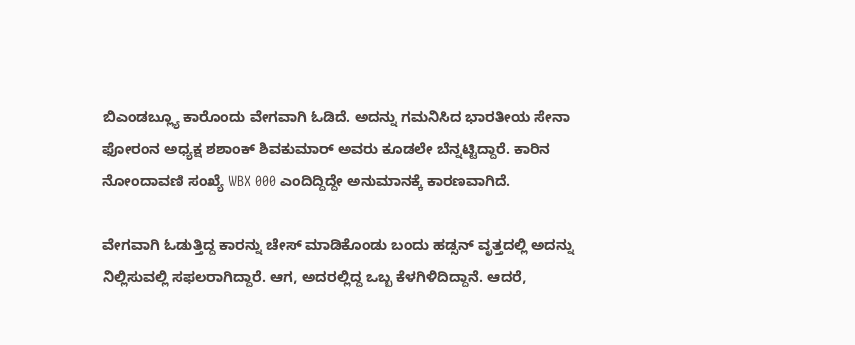ಬಿಎಂಡಬ್ಲ್ಯೂ ಕಾರೊಂದು ವೇಗವಾಗಿ ಓಡಿದೆ. ಅದನ್ನು ಗಮನಿಸಿದ ಭಾರತೀಯ ಸೇನಾ ಫೋರಂನ ಅಧ್ಯಕ್ಷ ಶಶಾಂಕ್ ಶಿವಕುಮಾರ್ ಅವರು ಕೂಡಲೇ ಬೆನ್ನಟ್ಟಿದ್ದಾರೆ. ಕಾರಿನ ನೋಂದಾವಣಿ ಸಂಖ್ಯೆ WBX 000 ಎಂದಿದ್ದಿದ್ದೇ ಅನುಮಾನಕ್ಕೆ ಕಾರಣವಾಗಿದೆ.

ವೇಗವಾಗಿ ಓಡುತ್ತಿದ್ದ ಕಾರನ್ನು ಚೇಸ್ ಮಾಡಿಕೊಂಡು ಬಂದು ಹಡ್ಸನ್ ವೃತ್ತದಲ್ಲಿ ಅದನ್ನು ನಿಲ್ಲಿಸುವಲ್ಲಿ ಸಫಲರಾಗಿದ್ದಾರೆ. ಆಗ, ಅದರಲ್ಲಿದ್ದ ಒಬ್ಬ ಕೆಳಗಿಳಿದಿದ್ದಾನೆ. ಆದರೆ,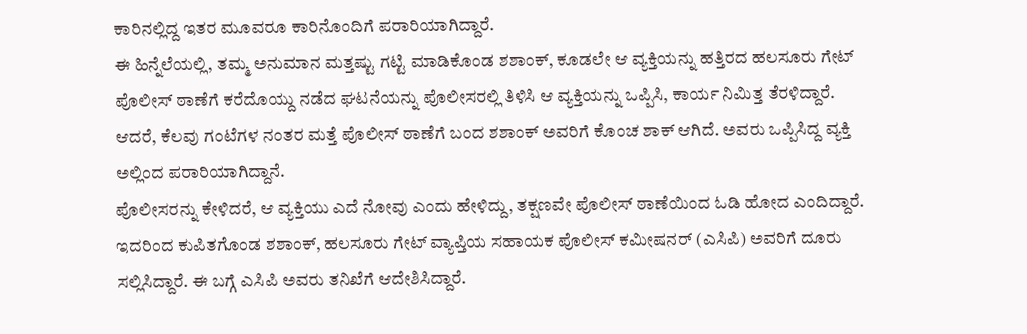ಕಾರಿನಲ್ಲಿದ್ದ ಇತರ ಮೂವರೂ ಕಾರಿನೊಂದಿಗೆ ಪರಾರಿಯಾಗಿದ್ದಾರೆ.
ಈ ಹಿನ್ನೆಲೆಯಲ್ಲಿ, ತಮ್ಮ ಅನುಮಾನ ಮತ್ತಷ್ಟು ಗಟ್ಟಿ ಮಾಡಿಕೊಂಡ ಶಶಾಂಕ್, ಕೂಡಲೇ ಆ ವ್ಯಕ್ತಿಯನ್ನು ಹತ್ತಿರದ ಹಲಸೂರು ಗೇಟ್ ಪೊಲೀಸ್ ಠಾಣೆಗೆ ಕರೆದೊಯ್ದು ನಡೆದ ಘಟನೆಯನ್ನು ಪೊಲೀಸರಲ್ಲಿ ತಿಳಿಸಿ ಆ ವ್ಯಕ್ತಿಯನ್ನು ಒಪ್ಪಿಸಿ, ಕಾರ್ಯ ನಿಮಿತ್ತ ತೆರಳಿದ್ದಾರೆ.
ಆದರೆ, ಕೆಲವು ಗಂಟೆಗಳ ನಂತರ ಮತ್ತೆ ಪೊಲೀಸ್ ಠಾಣೆಗೆ ಬಂದ ಶಶಾಂಕ್ ಅವರಿಗೆ ಕೊಂಚ ಶಾಕ್ ಆಗಿದೆ. ಅವರು ಒಪ್ಪಿಸಿದ್ದ ವ್ಯಕ್ತಿ ಅಲ್ಲಿಂದ ಪರಾರಿಯಾಗಿದ್ದಾನೆ.
ಪೊಲೀಸರನ್ನು ಕೇಳಿದರೆ, ಆ ವ್ಯಕ್ತಿಯು ಎದೆ ನೋವು ಎಂದು ಹೇಳಿದ್ದು, ತಕ್ಷಣವೇ ಪೊಲೀಸ್ ಠಾಣೆಯಿಂದ ಓಡಿ ಹೋದ ಎಂದಿದ್ದಾರೆ.
ಇದರಿಂದ ಕುಪಿತಗೊಂಡ ಶಶಾಂಕ್, ಹಲಸೂರು ಗೇಟ್ ವ್ಯಾಪ್ತಿಯ ಸಹಾಯಕ ಪೊಲೀಸ್ ಕಮೀಷನರ್ (ಎಸಿಪಿ) ಅವರಿಗೆ ದೂರು ಸಲ್ಲಿಸಿದ್ದಾರೆ. ಈ ಬಗ್ಗೆ ಎಸಿಪಿ ಅವರು ತನಿಖೆಗೆ ಆದೇಶಿಸಿದ್ದಾರೆ.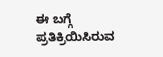ಈ ಬಗ್ಗೆ ಪ್ರತಿಕ್ರಿಯಿಸಿರುವ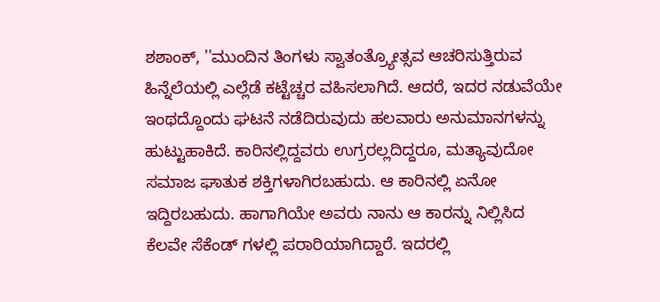ಶಶಾಂಕ್, ''ಮುಂದಿನ ತಿಂಗಳು ಸ್ವಾತಂತ್ರ್ಯೋತ್ಸವ ಆಚರಿಸುತ್ತಿರುವ ಹಿನ್ನೆಲೆಯಲ್ಲಿ ಎಲ್ಲೆಡೆ ಕಟ್ಟೆಚ್ಚರ ವಹಿಸಲಾಗಿದೆ. ಆದರೆ, ಇದರ ನಡುವೆಯೇ ಇಂಥದ್ದೊಂದು ಘಟನೆ ನಡೆದಿರುವುದು ಹಲವಾರು ಅನುಮಾನಗಳನ್ನು ಹುಟ್ಟುಹಾಕಿದೆ. ಕಾರಿನಲ್ಲಿದ್ದವರು ಉಗ್ರರಲ್ಲದಿದ್ದರೂ, ಮತ್ಯಾವುದೋ ಸಮಾಜ ಘಾತುಕ ಶಕ್ತಿಗಳಾಗಿರಬಹುದು. ಆ ಕಾರಿನಲ್ಲಿ ಏನೋ ಇದ್ದಿರಬಹುದು. ಹಾಗಾಗಿಯೇ ಅವರು ನಾನು ಆ ಕಾರನ್ನು ನಿಲ್ಲಿಸಿದ ಕೆಲವೇ ಸೆಕೆಂಡ್ ಗಳಲ್ಲಿ ಪರಾರಿಯಾಗಿದ್ದಾರೆ. ಇದರಲ್ಲಿ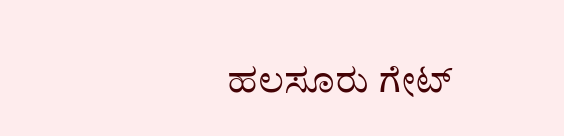ಹಲಸೂರು ಗೇಟ್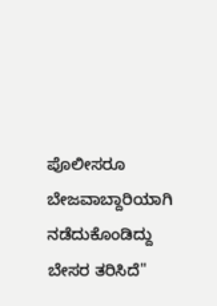ಪೊಲೀಸರೂ ಬೇಜವಾಬ್ದಾರಿಯಾಗಿ ನಡೆದುಕೊಂಡಿದ್ದು ಬೇಸರ ತರಿಸಿದೆ''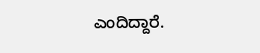ಎಂದಿದ್ದಾರೆ.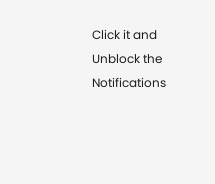Click it and Unblock the Notifications